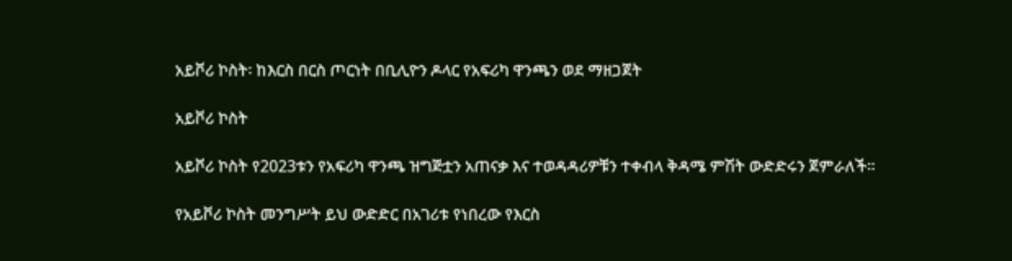አይቮሪ ኮስት፡ ከእርስ በርስ ጦርነት በቢሊዮን ዶላር የአፍሪካ ዋንጫን ወደ ማዘጋጀት

አይቮሪ ኮስት

አይቮሪ ኮስት የ2023ቱን የአፍሪካ ዋንጫ ዝግጅቷን አጠናቃ እና ተወዳዳሪዎቹን ተቀብላ ቅዳሜ ምሽት ውድድሩን ጀምራለች።

የአይቮሪ ኮስት መንግሥት ይህ ውድድር በአገሪቱ የነበረው የእርስ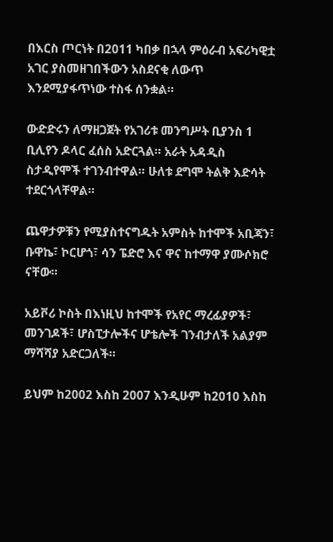በእርስ ጦርነት በ2011 ካበቃ በኋላ ምዕራብ አፍሪካዊቷ አገር ያስመዘገበችውን አስደናቂ ለውጥ እንደሚያፋጥነው ተስፋ ሰንቋል።

ውድድሩን ለማዘጋጀት የአገሪቱ መንግሥት ቢያንስ 1 ቢሊየን ዶላር ፈሰስ አድርጓል። አራት አዳዲስ ስታዲየሞች ተገንብተዋል። ሁለቱ ደግሞ ትልቅ እድሳት ተደርጎላቸዋል።

ጨዋታዎቹን የሚያስተናግዱት አምስት ከተሞች አቢጃን፣ ቡዋኬ፣ ኮርሆጎ፣ ሳን ፔድሮ እና ዋና ከተማዋ ያሙሶክሮ ናቸው።

አይቮሪ ኮስት በእነዚህ ከተሞች የአየር ማረፊያዎች፣ መንገዶች፣ ሆስፒታሎችና ሆቴሎች ገንብታለች አልያም ማሻሻያ አድርጋለች።

ይህም ከ2002 እስከ 2007 እንዲሁም ከ2010 እስከ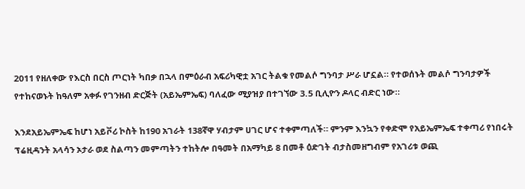2011 የዘለቀው የእርስ በርስ ጦርነት ካበቃ በኋላ በምዕራብ አፍሪካዊቷ አገር ትልቁ የመልሶ ግንባታ ሥራ ሆኗል። የተወሰኑት መልሶ ግንባታዎች የተከናወኑት ከዓለም አቀፉ የገንዘብ ድርጅት (አይኤምኤፍ) ባለፈው ሚያዝያ በተገኘው 3.5 ቢሊዮን ዶላር ብድር ነው።

እንደአይኤምኤፍ ከሆነ አይቮሪ ኮስት ከ190 አገራት 138ኛዋ ሃብታም ሀገር ሆና ተቀምጣለች። ምንም እንኳን የቀድሞ የአይኤምኤፍ ተቀጣሪ የነበሩት ፕሬዚዳንት አላሳን ኦታራ ወደ ስልጣን መምጣትን ተከትሎ በዓመት በአማካይ 8 በመቶ ዕድገት ብታስመዘግብም የአገሪቱ ወጪ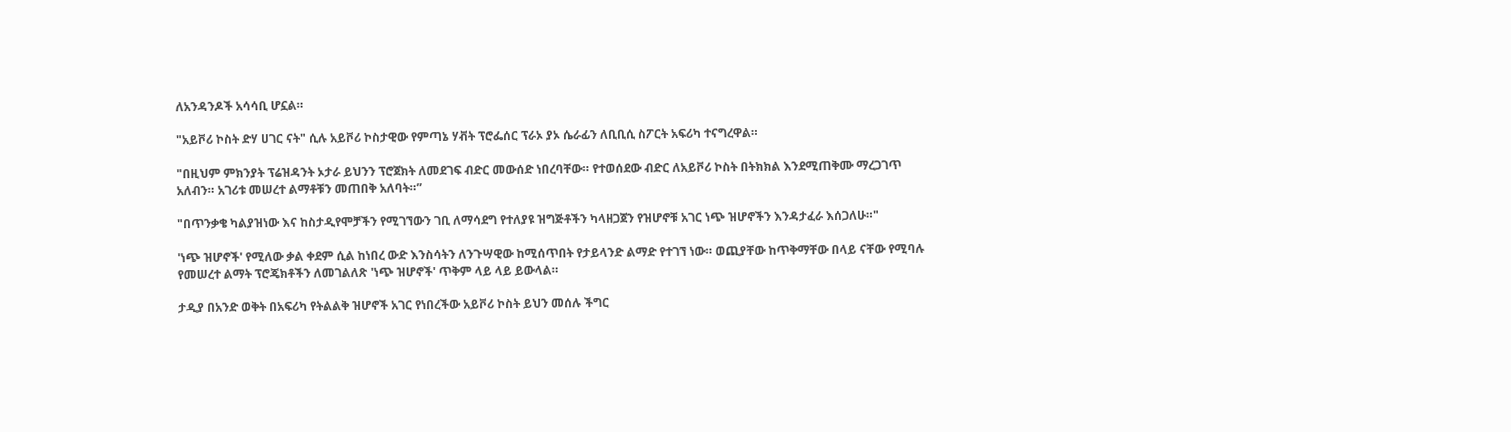ለአንዳንዶች አሳሳቢ ሆኗል።

"አይቮሪ ኮስት ድሃ ሀገር ናት" ሲሉ አይቮሪ ኮስታዊው የምጣኔ ሃቭት ፕሮፌሰር ፕራኦ ያኦ ሴራፊን ለቢቢሲ ስፖርት አፍሪካ ተናግረዋል።

"በዚህም ምክንያት ፕሬዝዳንት ኦታራ ይህንን ፕሮጀክት ለመደገፍ ብድር መውሰድ ነበረባቸው። የተወሰደው ብድር ለአይቮሪ ኮስት በትክክል እንደሚጠቅሙ ማረጋገጥ አለብን። አገሪቱ መሠረተ ልማቶቹን መጠበቅ አለባት።”

"በጥንቃቄ ካልያዝነው እና ከስታዲየሞቻችን የሚገኘውን ገቢ ለማሳደግ የተለያዩ ዝግጅቶችን ካላዘጋጀን የዝሆኖቹ አገር ነጭ ዝሆኖችን እንዳታፈራ እሰጋለሁ።"

'ነጭ ዝሆኖች' የሚለው ቃል ቀደም ሲል ከነበረ ውድ እንስሳትን ለንጉሣዊው ከሚሰጥበት የታይላንድ ልማድ የተገኘ ነው። ወጪያቸው ከጥቅማቸው በላይ ናቸው የሚባሉ የመሠረተ ልማት ፕሮጄክቶችን ለመገልለጽ 'ነጭ ዝሆኖች' ጥቅም ላይ ላይ ይውላል።

ታዲያ በአንድ ወቅት በአፍሪካ የትልልቅ ዝሆኖች አገር የነበረችው አይቮሪ ኮስት ይህን መሰሉ ችግር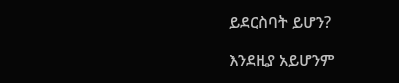ይደርስባት ይሆን?

እንደዚያ አይሆንም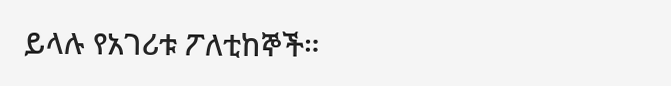ይላሉ የአገሪቱ ፖለቲከኞች።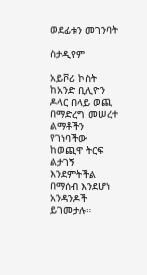ወደፊቱን መገንባት

ስታዲየም

አይቮሪ ኮስት ከአንድ ቢሊዮን ዶላር በላይ ወጪ በማድረግ መሠረተ ልማቶችን የገነባችው ከወጪዋ ትርፍ ልታገኝ እንደምትችል በማሰብ እንደሆነ አንዳንዶች ይገመታሉ።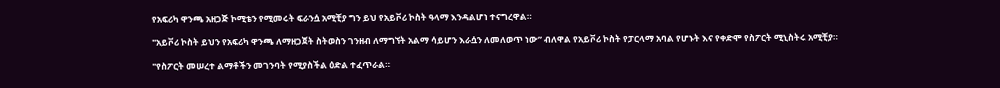የአፍሪካ ዋንጫ አዘጋጅ ኮሚቴን የሚመሩት ፍራንሷ አሚቺያ ግን ይህ የአይቮሪ ኮስት ዓላማ እንዳልሆነ ተናግረዋል።

"አይቮሪ ኮስት ይህን የአፍሪካ ዋንጫ ለማዘጋጀት ስትወስን ገንዘብ ለማግኘት አልማ ሳይሆን እራሷን ለመለወጥ ነው” ብለዋል የአይቮሪ ኮስት የፓርላማ አባል የሆኑት እና የቀድሞ የስፖርት ሚኒስትሩ አሚቺያ።

"የስፖርት መሠረተ ልማቶችን መገንባት የሚያስችል ዕድል ተፈጥራል።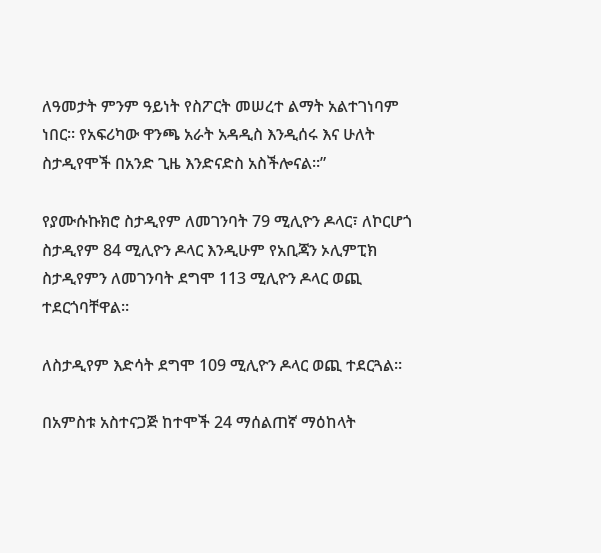ለዓመታት ምንም ዓይነት የስፖርት መሠረተ ልማት አልተገነባም ነበር። የአፍሪካው ዋንጫ አራት አዳዲስ እንዲሰሩ እና ሁለት ስታዲየሞች በአንድ ጊዜ እንድናድስ አስችሎናል።”

የያሙሱኩክሮ ስታዲየም ለመገንባት 79 ሚሊዮን ዶላር፣ ለኮርሆጎ ስታዲየም 84 ሚሊዮን ዶላር እንዲሁም የአቢጃን ኦሊምፒክ ስታዲየምን ለመገንባት ደግሞ 113 ሚሊዮን ዶላር ወጪ ተደርጎባቸዋል።

ለስታዲየም እድሳት ደግሞ 109 ሚሊዮን ዶላር ወጪ ተደርጓል።

በአምስቱ አስተናጋጅ ከተሞች 24 ማሰልጠኛ ማዕከላት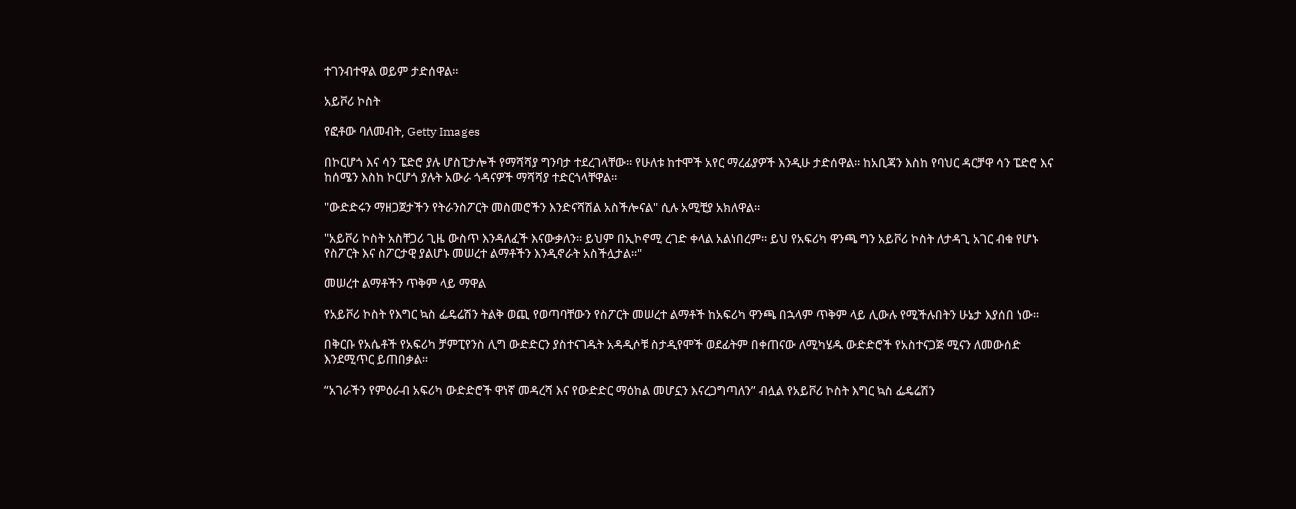ተገንብተዋል ወይም ታድሰዋል።

አይቮሪ ኮስት

የፎቶው ባለመብት, Getty Images

በኮርሆጎ እና ሳን ፔድሮ ያሉ ሆስፒታሎች የማሻሻያ ግንባታ ተደረገላቸው። የሁለቱ ከተሞች አየር ማረፊያዎች እንዲሁ ታድሰዋል። ከአቢጃን እስከ የባህር ዳርቻዋ ሳን ፔድሮ እና ከሰሜን እስከ ኮርሆጎ ያሉት አውራ ጎዳናዎች ማሻሻያ ተድርጎላቸዋል።

"ውድድሩን ማዘጋጀታችን የትራንስፖርት መስመሮችን እንድናሻሽል አስችሎናል" ሲሉ አሚቺያ አክለዋል።

"አይቮሪ ኮስት አስቸጋሪ ጊዜ ውስጥ እንዳለፈች እናውቃለን። ይህም በኢኮኖሚ ረገድ ቀላል አልነበረም። ይህ የአፍሪካ ዋንጫ ግን አይቮሪ ኮስት ለታዳጊ አገር ብቁ የሆኑ የስፖርት እና ስፖርታዊ ያልሆኑ መሠረተ ልማቶችን እንዲኖራት አስችሏታል።"

መሠረተ ልማቶችን ጥቅም ላይ ማዋል

የአይቮሪ ኮስት የእግር ኳስ ፌዴሬሽን ትልቅ ወጪ የወጣባቸውን የስፖርት መሠረተ ልማቶች ከአፍሪካ ዋንጫ በኋላም ጥቅም ላይ ሊውሉ የሚችሉበትን ሁኔታ እያሰበ ነው።

በቅርቡ የአሴቶች የአፍሪካ ቻምፒየንስ ሊግ ውድድርን ያስተናገዱት አዳዲሶቹ ስታዲየሞች ወደፊትም በቀጠናው ለሚካሄዱ ውድድሮች የአስተናጋጅ ሚናን ለመውሰድ እንደሚጥር ይጠበቃል።

“አገራችን የምዕራብ አፍሪካ ውድድሮች ዋነኛ መዳረሻ እና የውድድር ማዕከል መሆኗን እናረጋግጣለን” ብሏል የአይቮሪ ኮስት እግር ኳስ ፌዴሬሽን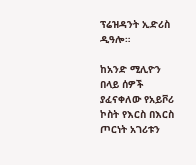ፕሬዝዳንት ኢድሪስ ዲዓሎ።

ከአንድ ሚሊዮን በላይ ሰዎች ያፈናቀለው የአይቮሪ ኮስት የእርስ በእርስ ጦርነት አገሪቱን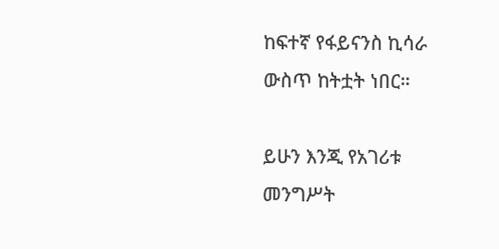ከፍተኛ የፋይናንስ ኪሳራ ውስጥ ከትቷት ነበር።

ይሁን እንጂ የአገሪቱ መንግሥት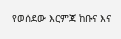የወሰደው እርምጃ ከቡና እና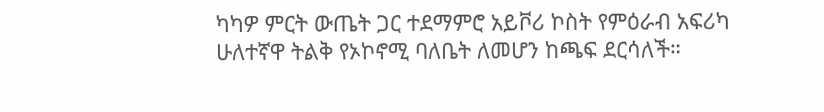ካካዎ ምርት ውጤት ጋር ተደማምሮ አይቮሪ ኮስት የምዕራብ አፍሪካ ሁለተኛዋ ትልቅ የኦኮኖሚ ባለቤት ለመሆን ከጫፍ ደርሳለች።